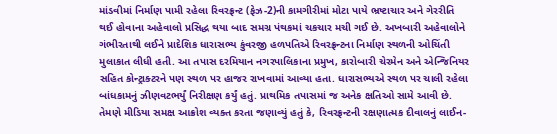માંડવીમાં નિર્માણ પામી રહેલા રિવરફ્રન્ટ (ફેઝ-2)ની કામગીરીમાં મોટા પાયે ભ્રષ્ટાચાર અને ગેરરીતિ થઈ હોવાના અહેવાલો પ્રસિદ્ધ થયા બાદ સમગ્ર પંથકમાં ચકચાર મચી ગઈ છે. અખબારી અહેવાલોને ગંભીરતાથી લઈને પ્રાદેશિક ધારાસભ્ય કુંવરજી હળપતિએ રિવરફ્રન્ટના નિર્માણ સ્થળની ઓચિંતી મુલાકાત લીધી હતી. આ તપાસ દરમિયાન નગરપાલિકાના પ્રમુખ, કારોબારી ચેરમેન અને એન્જિનિયર સહિત કોન્ટ્રાક્ટરને પણ સ્થળ પર હાજર રાખવામાં આવ્યા હતા. ધારાસભ્યએ સ્થળ પર ચાલી રહેલા બાંધકામનું ઝીણવટભર્યું નિરીક્ષણ કર્યું હતું. પ્રાથમિક તપાસમાં જ અનેક ક્ષતિઓ સામે આવી છે. તેમણે મીડિયા સમક્ષ આક્રોશ વ્યક્ત કરતા જણાવ્યું હતું કે, રિવરફ્રન્ટની રક્ષણાત્મક દીવાલનું લાઈન-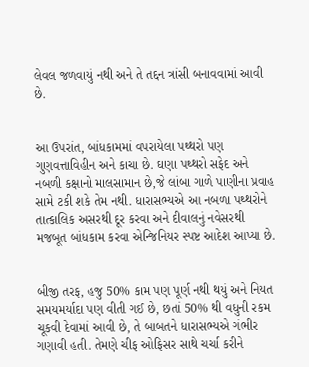લેવલ જળવાયું નથી અને તે તદ્દન ત્રાંસી બનાવવામાં આવી છે.


આ ઉપરાંત, બાંધકામમાં વપરાયેલા પથ્થરો પણ ગુણવત્તાવિહીન અને કાચા છે. ઘણા પથ્થરો સફેદ અને નબળી કક્ષાનો માલસામાન છે,જે લાંબા ગાળે પાણીના પ્રવાહ સામે ટકી શકે તેમ નથી. ધારાસભ્યએ આ નબળા પથ્થરોને તાત્કાલિક અસરથી દૂર કરવા અને દીવાલનું નવેસરથી મજબૂત બાંધકામ કરવા એન્જિનિયર સ્પષ્ટ આદેશ આપ્યા છે.


બીજી તરફ, હજુ 50% કામ પણ પૂર્ણ નથી થયું અને નિયત સમયમર્યાદા પણ વીતી ગઈ છે, છતાં 50% થી વધુની રકમ ચૂકવી દેવામાં આવી છે, તે બાબતને ધારાસભ્યએ ગંભીર ગણાવી હતી. તેમણે ચીફ ઓફિસર સાથે ચર્ચા કરીને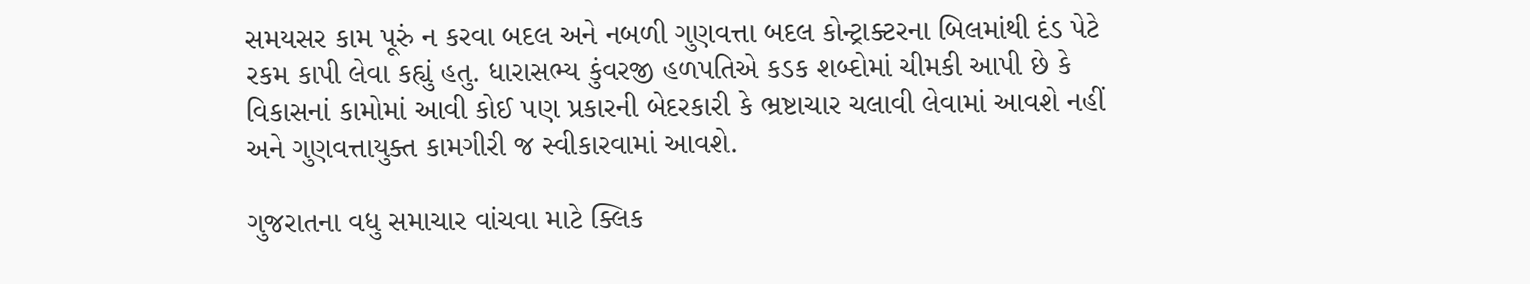સમયસર કામ પૂરું ન કરવા બદલ અને નબળી ગુણવત્તા બદલ કોન્ટ્રાક્ટરના બિલમાંથી દંડ પેટે રકમ કાપી લેવા કહ્યું હતુ. ધારાસભ્ય કુંવરજી હળપતિએ કડક શબ્દોમાં ચીમકી આપી છે કે વિકાસનાં કામોમાં આવી કોઈ પણ પ્રકારની બેદરકારી કે ભ્રષ્ટાચાર ચલાવી લેવામાં આવશે નહીં અને ગુણવત્તાયુક્ત કામગીરી જ સ્વીકારવામાં આવશે.

ગુજરાતના વધુ સમાચાર વાંચવા માટે ક્લિક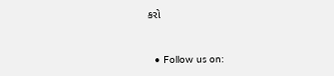કરો


  • Follow us on: